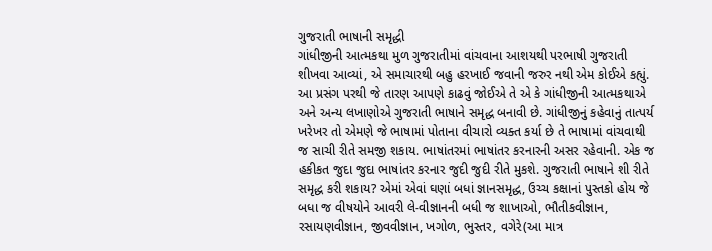ગુજરાતી ભાષાની સમૃદ્ધી
ગાંધીજીની આત્મકથા મુળ ગુજરાતીમાં વાંચવાના આશયથી પરભાષી ગુજરાતી શીખવા આવ્યાં, એ સમાચારથી બહુ હરખાઈ જવાની જરુર નથી એમ કોઈએ કહ્યું. આ પ્રસંગ પરથી જે તારણ આપણે કાઢવું જોઈએ તે એ કે ગાંધીજીની આત્મકથાએ અને અન્ય લખાણોએ ગુજરાતી ભાષાને સમૃદ્ધ બનાવી છે. ગાંધીજીનું કહેવાનું તાત્પર્ય ખરેખર તો એમણે જે ભાષામાં પોતાના વીચારો વ્યક્ત કર્યા છે તે ભાષામાં વાંચવાથી જ સાચી રીતે સમજી શકાય. ભાષાંતરમાં ભાષાંતર કરનારની અસર રહેવાની. એક જ હકીકત જુદા જુદા ભાષાંતર કરનાર જુદી જુદી રીતે મુકશે. ગુજરાતી ભાષાને શી રીતે સમૃદ્ધ કરી શકાય? એમાં એવાં ઘણાં બધાં જ્ઞાનસમૃદ્ધ, ઉચ્ચ કક્ષાનાં પુસ્તકો હોય જે બધા જ વીષયોને આવરી લે-વીજ્ઞાનની બધી જ શાખાઓ, ભૌતીકવીજ્ઞાન, રસાયણવીજ્ઞાન, જીવવીજ્ઞાન, ખગોળ, ભુસ્તર, વગેરે(આ માત્ર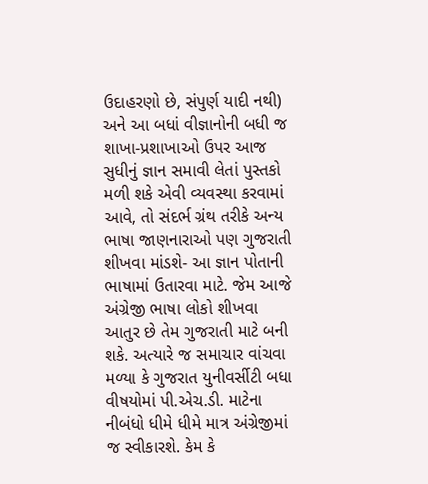ઉદાહરણો છે, સંપુર્ણ યાદી નથી) અને આ બધાં વીજ્ઞાનોની બધી જ શાખા-પ્રશાખાઓ ઉપર આજ સુધીનું જ્ઞાન સમાવી લેતાં પુસ્તકો મળી શકે એવી વ્યવસ્થા કરવામાં આવે, તો સંદર્ભ ગ્રંથ તરીકે અન્ય ભાષા જાણનારાઓ પણ ગુજરાતી શીખવા માંડશે- આ જ્ઞાન પોતાની ભાષામાં ઉતારવા માટે. જેમ આજે અંગ્રેજી ભાષા લોકો શીખવા આતુર છે તેમ ગુજરાતી માટે બની શકે. અત્યારે જ સમાચાર વાંચવા મળ્યા કે ગુજરાત યુનીવર્સીટી બધા વીષયોમાં પી.એચ.ડી. માટેના નીબંધો ધીમે ધીમે માત્ર અંગ્રેજીમાં જ સ્વીકારશે. કેમ કે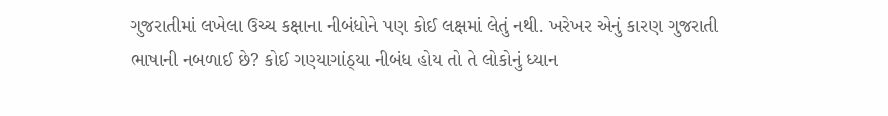ગુજરાતીમાં લખેલા ઉચ્ચ કક્ષાના નીબંધોને પણ કોઈ લક્ષમાં લેતું નથી. ખરેખર એનું કારણ ગુજરાતી ભાષાની નબળાઈ છે? કોઈ ગણ્યાગાંઠ્યા નીબંધ હોય તો તે લોકોનું ધ્યાન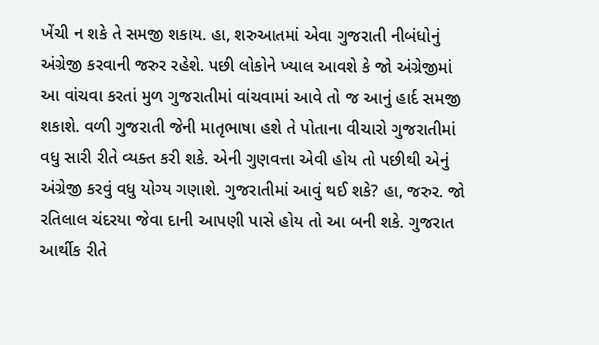ખેંચી ન શકે તે સમજી શકાય. હા, શરુઆતમાં એવા ગુજરાતી નીબંધોનું અંગ્રેજી કરવાની જરુર રહેશે. પછી લોકોને ખ્યાલ આવશે કે જો અંગ્રેજીમાં આ વાંચવા કરતાં મુળ ગુજરાતીમાં વાંચવામાં આવે તો જ આનું હાર્દ સમજી શકાશે. વળી ગુજરાતી જેની માતૃભાષા હશે તે પોતાના વીચારો ગુજરાતીમાં વધુ સારી રીતે વ્યક્ત કરી શકે. એની ગુણવત્તા એવી હોય તો પછીથી એનું અંગ્રેજી કરવું વધુ યોગ્ય ગણાશે. ગુજરાતીમાં આવું થઈ શકે? હા, જરુર. જો રતિલાલ ચંદરયા જેવા દાની આપણી પાસે હોય તો આ બની શકે. ગુજરાત આર્થીક રીતે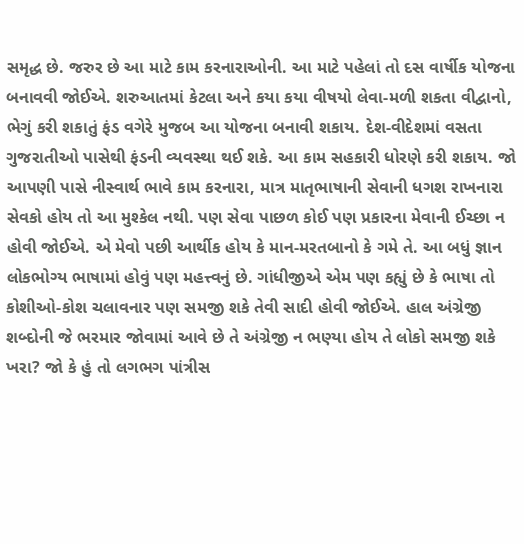સમૃદ્ધ છે. જરુર છે આ માટે કામ કરનારાઓની. આ માટે પહેલાં તો દસ વાર્ષીક યોજના બનાવવી જોઈએ. શરુઆતમાં કેટલા અને કયા કયા વીષયો લેવા-મળી શકતા વીદ્વાનો, ભેગું કરી શકાતું ફંડ વગેરે મુજબ આ યોજના બનાવી શકાય. દેશ-વીદેશમાં વસતા ગુજરાતીઓ પાસેથી ફંડની વ્યવસ્થા થઈ શકે. આ કામ સહકારી ધોરણે કરી શકાય. જો આપણી પાસે નીસ્વાર્થ ભાવે કામ કરનારા, માત્ર માતૃભાષાની સેવાની ધગશ રાખનારા સેવકો હોય તો આ મુશ્કેલ નથી. પણ સેવા પાછળ કોઈ પણ પ્રકારના મેવાની ઈચ્છા ન હોવી જોઈએ. એ મેવો પછી આર્થીક હોય કે માન-મરતબાનો કે ગમે તે. આ બધું જ્ઞાન લોકભોગ્ય ભાષામાં હોવું પણ મહત્ત્વનું છે. ગાંધીજીએ એમ પણ કહ્યું છે કે ભાષા તો કોશીઓ-કોશ ચલાવનાર પણ સમજી શકે તેવી સાદી હોવી જોઈએ. હાલ અંગ્રેજી શબ્દોની જે ભરમાર જોવામાં આવે છે તે અંગ્રેજી ન ભણ્યા હોય તે લોકો સમજી શકે ખરા? જો કે હું તો લગભગ પાંત્રીસ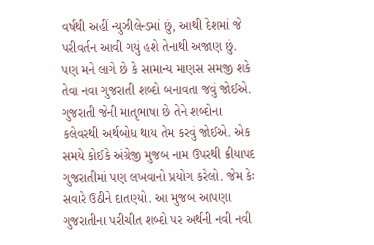વર્ષથી અહીં ન્યુઝીલેન્ડમાં છું, આથી દેશમાં જે પરીવર્તન આવી ગયું હશે તેનાથી અજાણ છું. પણ મને લાગે છે કે સામાન્ય માણસ સમજી શકે તેવા નવા ગુજરાતી શબ્દો બનાવતા જવું જોઈએ. ગુજરાતી જેની માતૃભાષા છે તેને શબ્દોના કલેવરથી અર્થબોધ થાય તેમ કરવું જોઈએ. એક સમયે કોઈકે અંગ્રેજી મુજબ નામ ઉપરથી ક્રીયાપદ ગુજરાતીમાં પણ લખવાનો પ્રયોગ કરેલો. જેમ કેઃ સવારે ઉઠીને દાતણ્યો. આ મુજબ આપણા ગુજરાતીના પરીચીત શબ્દો પર અર્થની નવી નવી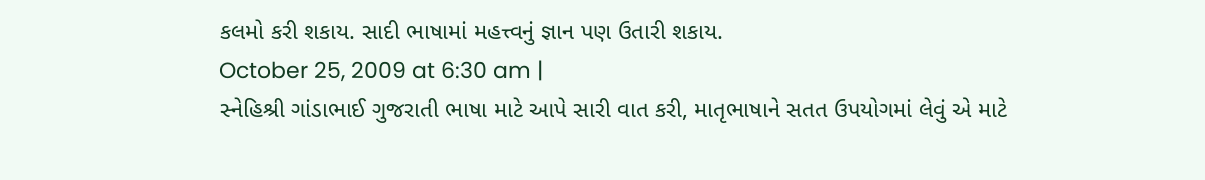કલમો કરી શકાય. સાદી ભાષામાં મહત્ત્વનું જ્ઞાન પણ ઉતારી શકાય.
October 25, 2009 at 6:30 am |
સ્નેહિશ્રી ગાંડાભાઈ ગુજરાતી ભાષા માટે આપે સારી વાત કરી, માતૃભાષાને સતત ઉપયોગમાં લેવું એ માટે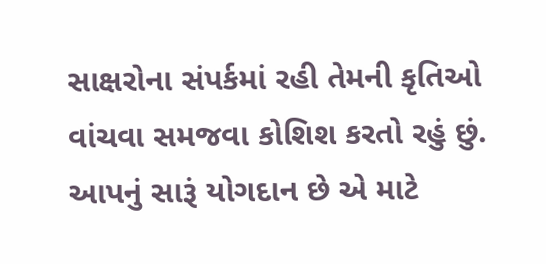સાક્ષરોના સંપર્કમાં રહી તેમની કૃતિઓ વાંચવા સમજવા કોશિશ કરતો રહું છું. આપનું સારૂં યોગદાન છે એ માટે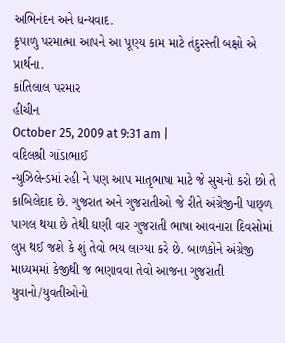અભિનંદન અને ધન્યવાદ.
કૃપાળુ પરમાત્મા આપને આ પૂણ્ય કામ માટે તંદુરસ્તી બક્ષો એ પ્રાર્થના.
કાંતિલાલ પરમાર
હીચીન
October 25, 2009 at 9:31 am |
વદિલશ્રી ગાંડાભાઈ
ન્યુઝિલેન્ડમાં રહી ને પણ આપ માતૃભાષા માટે જે સુચનો કરો છો તે કાબિલેદાદ છે. ગુજરાત અને ગુજરાતીઓ જે રીતે અંગ્રેજીની પાછ્ળ પાગલ થયા છે તેથી ઘણી વાર ગુજરાતી ભાષા આવનારા દિવસોમાં લુપ્ત થઈ જશે કે શું તેવો ભય લાગ્યા કરે છે. બાળકોને અંગ્રેજી માધ્યમમાં કેજીથી જ ભણાવવા તેવો આજના ગુજરાતી યુવાનો/યુવતીઓનો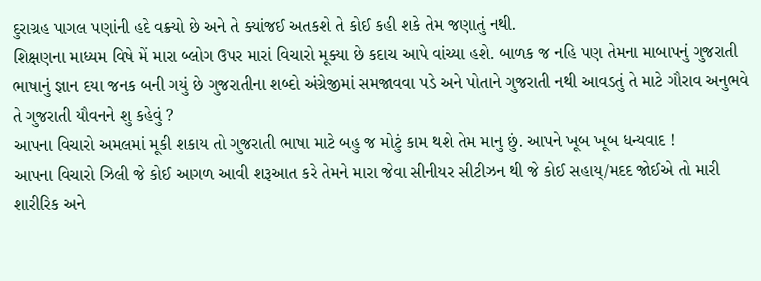દુરાગ્રહ પાગલ પણાંની હદે વક્ર્યો છે અને તે ક્યાંજઈ અતકશે તે કોઈ કહી શકે તેમ જણાતું નથી.
શિક્ષણના માધ્યમ વિષે મેં મારા બ્લોગ ઉપર મારાં વિચારો મૂક્યા છે કદાચ આપે વાંચ્યા હશે. બાળક જ નહિ પણ તેમના માબાપનું ગુજરાતી ભાષાનું જ્ઞાન દયા જનક બની ગયું છે ગુજરાતીના શબ્દો અંગ્રેજીમાં સમજાવવા પડે અને પોતાને ગુજરાતી નથી આવડતું તે માટે ગૌરાવ અનુભવે તે ગુજરાતી યૌવનને શુ કહેવું ?
આપના વિચારો અમલમાં મૂકી શકાય તો ગુજરાતી ભાષા માટે બહુ જ મોટું કામ થશે તેમ માનુ છું. આપને ખૂબ ખૂબ ધન્યવાદ !
આપના વિચારો ઝિલી જે કોઈ આગળ આવી શરૂઆત કરે તેમને મારા જેવા સીનીયર સીટીઝન થી જે કોઈ સહાય્/મદદ જોઈએ તો મારી શારીરિક અને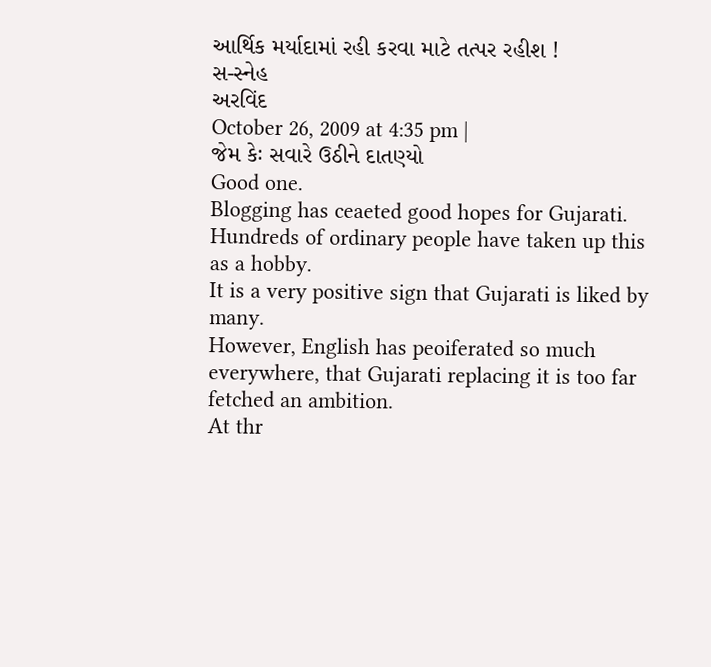આર્થિક મર્યાદામાં રહી કરવા માટે તત્પર રહીશ !
સ-સ્નેહ
અરવિંદ
October 26, 2009 at 4:35 pm |
જેમ કેઃ સવારે ઉઠીને દાતણ્યો
Good one.
Blogging has ceaeted good hopes for Gujarati. Hundreds of ordinary people have taken up this as a hobby.
It is a very positive sign that Gujarati is liked by many.
However, English has peoiferated so much everywhere, that Gujarati replacing it is too far fetched an ambition.
At thr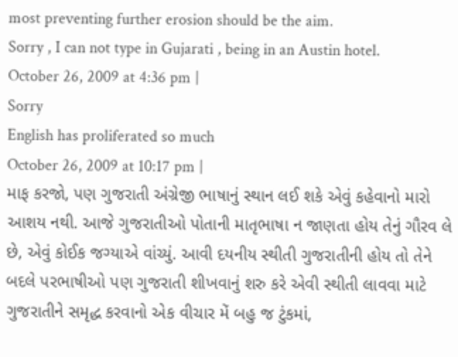most preventing further erosion should be the aim.
Sorry , I can not type in Gujarati , being in an Austin hotel.
October 26, 2009 at 4:36 pm |
Sorry
English has proliferated so much
October 26, 2009 at 10:17 pm |
માફ કરજો, પણ ગુજરાતી અંગ્રેજી ભાષાનું સ્થાન લઈ શકે એવું કહેવાનો મારો આશય નથી. આજે ગુજરાતીઓ પોતાની માતૃભાષા ન જાણતા હોય તેનું ગૌરવ લે છે, એવું કોઈક જગ્યાએ વાંચ્યું. આવી દયનીય સ્થીતી ગુજરાતીની હોય તો તેને બદલે પરભાષીઓ પણ ગુજરાતી શીખવાનું શરુ કરે એવી સ્થીતી લાવવા માટે ગુજરાતીને સમૃદ્ધ કરવાનો એક વીચાર મેં બહુ જ ટુંકમાં,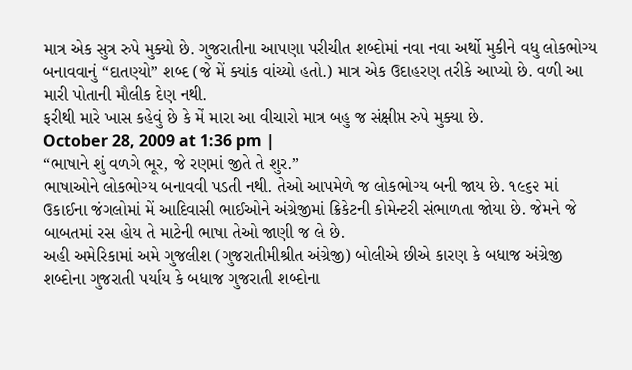માત્ર એક સુત્ર રુપે મુક્યો છે. ગુજરાતીના આપણા પરીચીત શબ્દોમાં નવા નવા અર્થો મુકીને વધુ લોકભોગ્ય બનાવવાનું “દાતણ્યો” શબ્દ (જે મેં ક્યાંક વાંચ્યો હતો.) માત્ર એક ઉદાહરણ તરીકે આપ્યો છે. વળી આ મારી પોતાની મૌલીક દેણ નથી.
ફરીથી મારે ખાસ કહેવું છે કે મેં મારા આ વીચારો માત્ર બહુ જ સંક્ષીપ્ત રુપે મુક્યા છે.
October 28, 2009 at 1:36 pm |
“ભાષાને શું વળગે ભૂર, જે રણમાં જીતે તે શુર.”
ભાષાઓને લોકભોગ્ય બનાવવી પડતી નથી. તેઓ આપમેળે જ લોકભોગ્ય બની જાય છે. ૧૯૬૨ માં ઉકાઈના જંગલોમાં મેં આદિવાસી ભાઈઓને અંગ્રેજીમાં ક્રિકેટની કોમેન્ટરી સંભાળતા જોયા છે. જેમને જે બાબતમાં રસ હોય તે માટેની ભાષા તેઓ જાણી જ લે છે.
અહી અમેરિકામાં અમે ગુજલીશ (ગુજરાતીમીશ્રીત અંગ્રેજી) બોલીએ છીએ કારણ કે બધાજ અંગ્રેજી શબ્દોના ગુજરાતી પર્યાય કે બધાજ ગુજરાતી શબ્દોના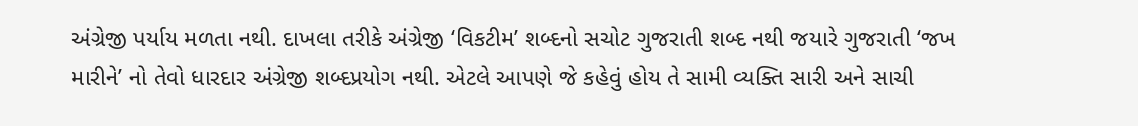અંગ્રેજી પર્યાય મળતા નથી. દાખલા તરીકે અંગ્રેજી ‘વિકટીમ’ શબ્દનો સચોટ ગુજરાતી શબ્દ નથી જયારે ગુજરાતી ‘જખ મારીને’ નો તેવો ધારદાર અંગ્રેજી શબ્દપ્રયોગ નથી. એટલે આપણે જે કહેવું હોય તે સામી વ્યક્તિ સારી અને સાચી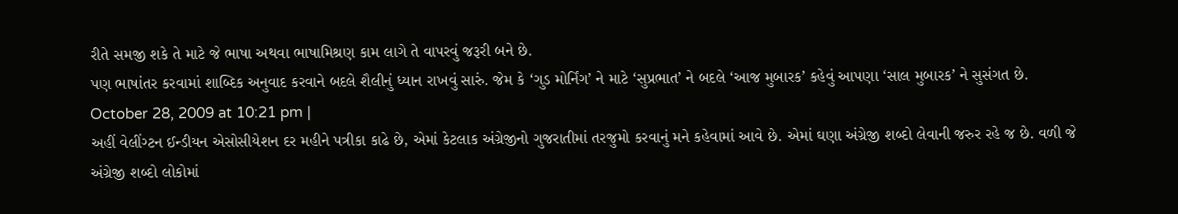રીતે સમજી શકે તે માટે જે ભાષા અથવા ભાષામિશ્રણ કામ લાગે તે વાપરવું જરૂરી બને છે.
પણ ભાષાંતર કરવામાં શાબ્દિક અનુવાદ કરવાને બદલે શૈલીનું ધ્યાન રાખવું સારું. જેમ કે ‘ગુડ મોર્નિંગ’ ને માટે ‘સુપ્રભાત’ ને બદલે ‘આજ મુબારક’ કહેવું આપણા ‘સાલ મુબારક’ ને સુસંગત છે.
October 28, 2009 at 10:21 pm |
અહીં વેલીંગ્ટન ઈન્ડીયન એસોસીયેશન દર મહીને પત્રીકા કાઢે છે, એમાં કેટલાક અંગ્રેજીનો ગુજરાતીમાં તરજુમો કરવાનું મને કહેવામાં આવે છે. એમાં ઘણા અંગ્રેજી શબ્દો લેવાની જરુર રહે જ છે. વળી જે અંગ્રેજી શબ્દો લોકોમાં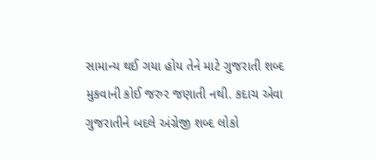સામાન્ય થઈ ગયા હોય તેને માટે ગુજરાતી શબ્દ મુકવાની કોઈ જરુર જણાતી નથી. કદાચ એવા ગુજરાતીને બદલે અંગ્રેજી શબ્દ લોકો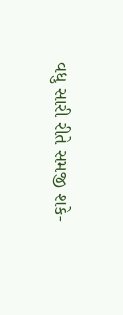વધુ સારી રીતે સમજી શકે-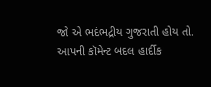જો એ ભદંભદ્રીય ગુજરાતી હોય તો.
આપની કૉમેન્ટ બદલ હાર્દીક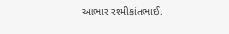આભાર રશ્મીકાંતભાઈ.